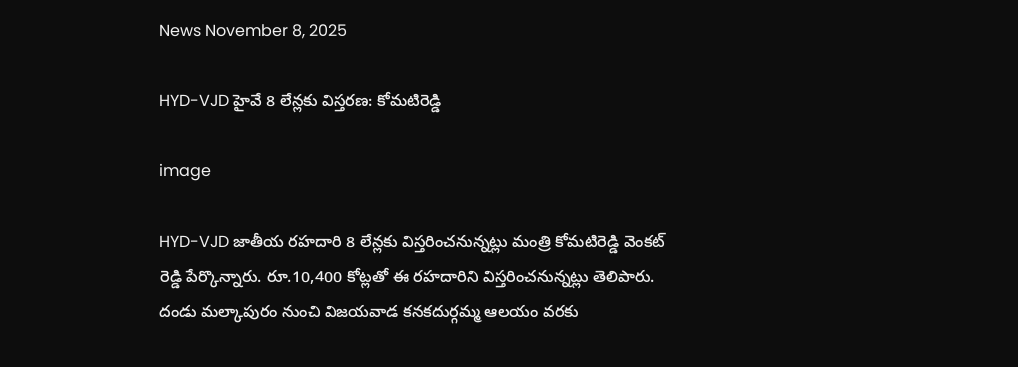News November 8, 2025

HYD-VJD హైవే 8 లేన్లకు విస్తరణ: కోమటిరెడ్డి

image

HYD-VJD జాతీయ రహదారి 8 లేన్లకు విస్తరించనున్నట్లు మంత్రి కోమటిరెడ్డి వెంకట్ రెడ్డి పేర్కొన్నారు. రూ.10,400 కోట్లతో ఈ రహదారిని విస్తరించనున్నట్లు తెలిపారు. దండు మల్కాపురం నుంచి విజయవాడ కనకదుర్గమ్మ ఆలయం వరకు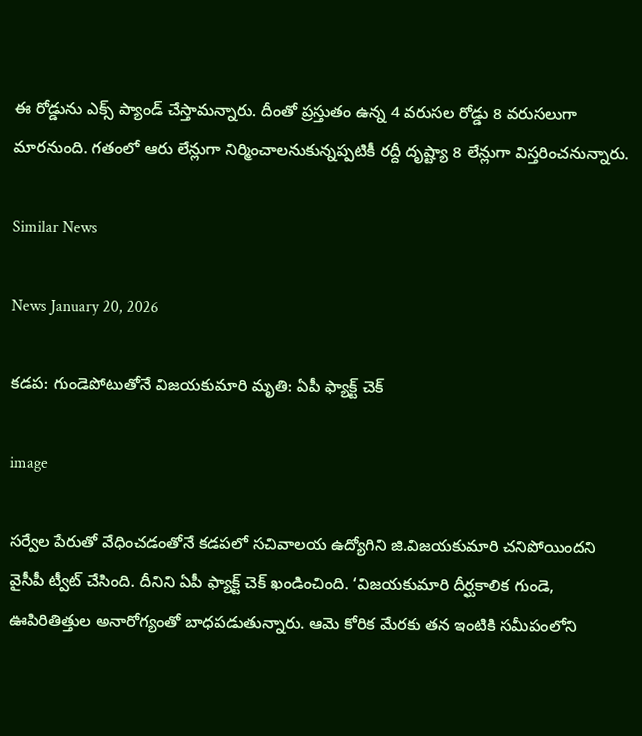ఈ రోడ్డును ఎక్స్ ప్యాండ్ చేస్తామన్నారు. దీంతో ప్రస్తుతం ఉన్న 4 వరుసల రోడ్డు 8 వరుసలుగా మారనుంది. గతంలో ఆరు లేన్లుగా నిర్మించాలనుకున్నప్పటికీ రద్దీ దృష్ట్యా 8 లేన్లుగా విస్తరించనున్నారు.

Similar News

News January 20, 2026

కడప: గుండెపోటుతోనే విజయకుమారి మృతి: ఏపీ ఫ్యాక్ట్ చెక్

image

సర్వేల పేరుతో వేధించడంతోనే కడపలో సచివాలయ ఉద్యోగిని జి.విజయకుమారి చనిపోయిందని వైసీపీ ట్వీట్ చేసింది. దీనిని ఏపీ ఫ్యాక్ట్ చెక్ ఖండించింది. ‘విజయకుమారి దీర్ఘకాలిక గుండె, ఊపిరితిత్తుల అనారోగ్యంతో బాధపడుతున్నారు. ఆమె కోరిక మేరకు తన ఇంటికి సమీపంలోని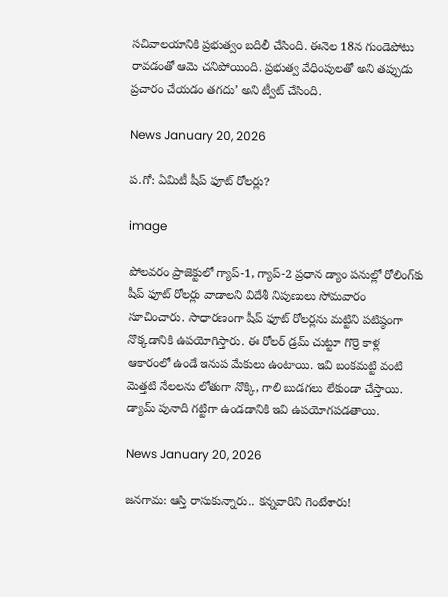సచివాలయానికి ప్రభుత్వం బదిలీ చేసింది. ఈనెల 18న గుండెపోటు రావడంతో ఆమె చనిపోయింది. ప్రభుత్వ వేధింపులతో అని తప్పుడు ప్రచారం చేయడం తగదు’ అని ట్వీట్ చేసింది.

News January 20, 2026

ప.గో: ఏమిటీ షీప్ ఫూట్ రోలర్లు?

image

పోలవరం ప్రాజెక్టులో గ్యాప్-1, గ్యాప్-2 ప్రధాన డ్యాం పనుల్లో రోలింగ్‌కు షీప్ ఫూట్ రోలర్లు వాడాలని విదేశీ నిపుణులు సోమవారం సూచించారు. సాధారణంగా షీప్ ఫూట్ రోలర్లను మట్టిని పటిష్ఠంగా నొక్కడానికి ఉపయోగిస్తారు. ఈ రోలర్ డ్రమ్ చుట్టూ గొర్రె కాళ్ల ఆకారంలో ఉండే ఇనుప మేకులు ఉంటాయి. ఇవి బంకమట్టి వంటి మెత్తటి నేలలను లోతుగా నొక్కి, గాలి బుడగలు లేకుండా చేస్తాయి. డ్యామ్ పునాది గట్టిగా ఉండడానికి ఇవి ఉపయోగపడతాయి.

News January 20, 2026

జనగామ: ఆస్తి రాసుకున్నారు.. కన్నవారిని గెంటేశారు!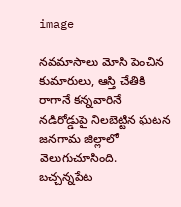image

నవమాసాలు మోసి పెంచిన కుమారులు, ఆస్తి చేతికి రాగానే కన్నవారినే నడిరోడ్డుపై నిలబెట్టిన ఘటన జనగామ జిల్లాలో వెలుగుచూసింది. బచ్చన్నపేట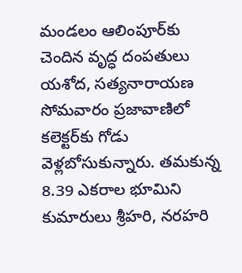మండలం ఆలింపూర్‌కు చెందిన వృద్ధ దంపతులు యశోద, సత్యనారాయణ సోమవారం ప్రజావాణిలో కలెక్టర్‌కు గోడు వెళ్లబోసుకున్నారు. తమకున్న 8.39 ఎకరాల భూమిని కుమారులు శ్రీహరి, నరహరి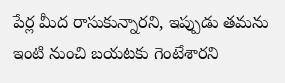పేర్ల మీద రాసుకున్నారని, ఇప్పుడు తమను ఇంటి నుంచి బయటకు గెంటేశారని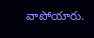వాపోయారు.